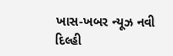ખાસ-ખબર ન્યૂઝ નવી દિલ્હી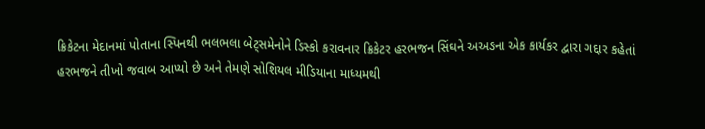ક્રિકેટના મેદાનમાં પોતાના સ્પિનથી ભલભલા બેટ્સમેનોને ડિસ્કો કરાવનાર ક્રિકેટર હરભજન સિંઘને અઅઙના એક કાર્યકર દ્વારા ગદ્દાર કહેતાં હરભજને તીખો જવાબ આપ્યો છે અને તેમણે સોશિયલ મીડિયાના માધ્યમથી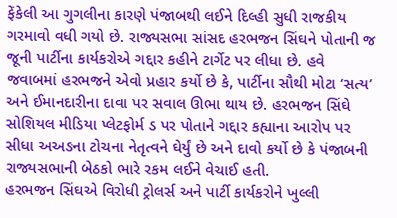ફેંકેલી આ ગુગલીના કારણે પંજાબથી લઈને દિલ્હી સુધી રાજકીય ગરમાવો વધી ગયો છે. રાજ્યસભા સાંસદ હરભજન સિંઘને પોતાની જ જૂની પાર્ટીના કાર્યકરોએ ગદ્દાર કહીને ટાર્ગેટ પર લીધા છે. હવે જવાબમાં હરભજને એવો પ્રહાર કર્યો છે કે, પાર્ટીના સૌથી મોટા ‘સત્ય’ અને ઈમાનદારીના દાવા પર સવાલ ઊભા થાય છે. હરભજન સિંઘે સોશિયલ મીડિયા પ્લેટફોર્મ ડ પર પોતાને ગદ્દાર કહ્યાના આરોપ પર સીધા અઅઙના ટોચના નેતૃત્વને ઘેર્યું છે અને દાવો કર્યો છે કે પંજાબની રાજ્યસભાની બેઠકો ભારે રકમ લઈને વેચાઈ હતી.
હરભજન સિંઘએ વિરોધી ટ્રોલર્સ અને પાર્ટી કાર્યકરોને ખુલ્લી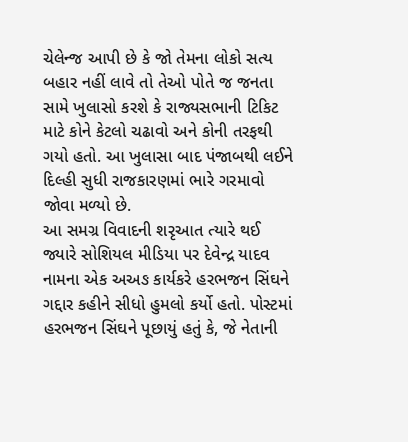ચેલેન્જ આપી છે કે જો તેમના લોકો સત્ય બહાર નહીં લાવે તો તેઓ પોતે જ જનતા સામે ખુલાસો કરશે કે રાજ્યસભાની ટિકિટ માટે કોને કેટલો ચઢાવો અને કોની તરફથી ગયો હતો. આ ખુલાસા બાદ પંજાબથી લઈને દિલ્હી સુધી રાજકારણમાં ભારે ગરમાવો જોવા મળ્યો છે.
આ સમગ્ર વિવાદની શરૃઆત ત્યારે થઈ જ્યારે સોશિયલ મીડિયા પર દેવેન્દ્ર યાદવ નામના એક અઅઙ કાર્યકરે હરભજન સિંઘને ગદ્દાર કહીને સીધો હુમલો કર્યો હતો. પોસ્ટમાં હરભજન સિંઘને પૂછાયું હતું કે, જે નેતાની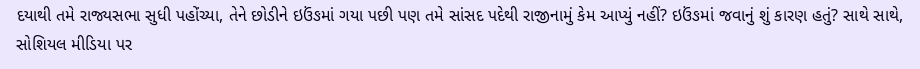દયાથી તમે રાજ્યસભા સુધી પહોંચ્યા, તેને છોડીને ઇઉંઙમાં ગયા પછી પણ તમે સાંસદ પદેથી રાજીનામું કેમ આપ્યું નહીં? ઇઉંઙમાં જવાનું શું કારણ હતું? સાથે સાથે, સોશિયલ મીડિયા પર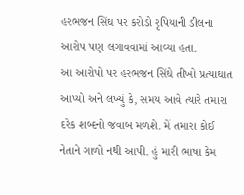હરભજન સિંઘ પર કરોડો રૃપિયાની ડીલના આરોપ પણ લગાવવામાં આવ્યા હતા.
આ આરોપો પર હરભજન સિંઘે તીખો પ્રત્યાઘાત આપ્યો અને લખ્યું કે, સમય આવે ત્યારે તમારા દરેક શબ્દનો જવાબ મળશે. મેં તમારા કોઈ નેતાને ગાળો નથી આપી. હું મારી ભાષા કેમ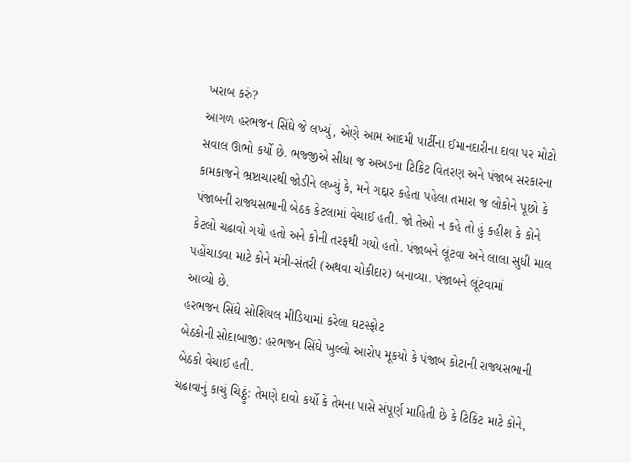ખરાબ કરું?
આગળ હરભજન સિંઘે જે લખ્યું, એણે આમ આદમી પાર્ટીના ઈમાનદારીના દાવા પર મોટો સવાલ ઊભો કર્યો છે. ભજ્જીએ સીધા જ અઅઙના ટિકિટ વિતરણ અને પંજાબ સરકારના કામકાજને ભ્રષ્ટાચારથી જોડીને લખ્યું કે, મને ગદ્દાર કહેતા પહેલા તમારા જ લોકોને પૂછો કે પંજાબની રાજ્યસભાની બેઠક કેટલામાં વેચાઈ હતી. જો તેઓ ન કહે તો હું કહીશ કે કોને કેટલો ચઢાવો ગયો હતો અને કોની તરફથી ગયો હતો. પંજાબને લૂંટવા અને લાલા સુધી માલ પહોંચાડવા માટે કોને મંત્રી-સંતરી (અથવા ચોકીદાર) બનાવ્યા. પંજાબને લૂંટવામાં
આવ્યો છે.
હરભજન સિંઘે સોશિયલ મીડિયામાં કરેલા ઘટસ્ફોટ
બેઠકોની સોદાબાજી: હરભજન સિંઘે ખુલ્લો આરોપ મૂકયો કે પંજાબ કોટાની રાજ્યસભાની બેઠકો વેચાઈ હતી.
ચઢાવાનું કાચું ચિઠ્ઠું: તેમણે દાવો કર્યો કે તેમના પાસે સંપૂર્ણ માહિતી છે કે ટિકિટ માટે કોને,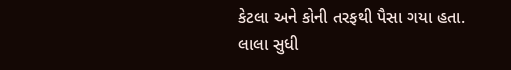કેટલા અને કોની તરફથી પૈસા ગયા હતા.
લાલા સુધી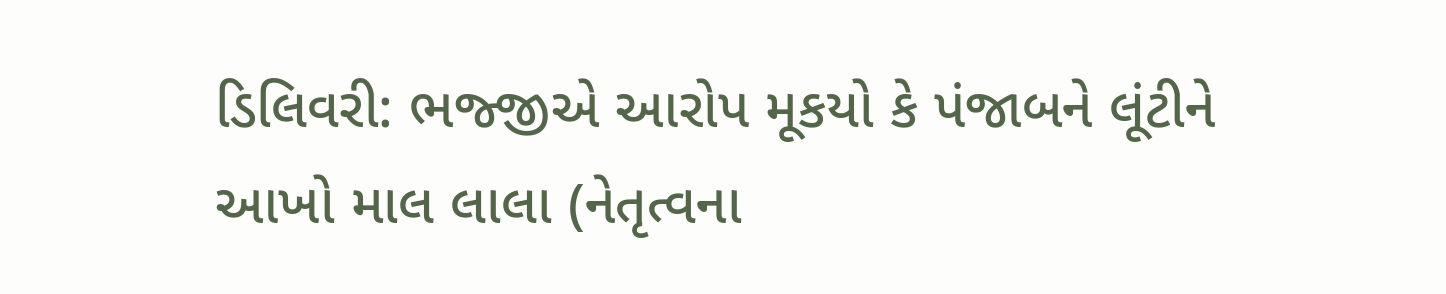ડિલિવરી: ભજ્જીએ આરોપ મૂકયો કે પંજાબને લૂંટીને આખો માલ લાલા (નેતૃત્વના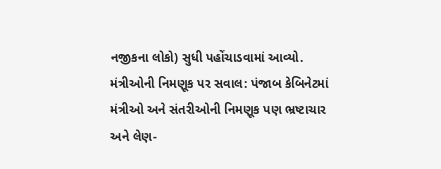નજીકના લોકો) સુધી પહોંચાડવામાં આવ્યો.
મંત્રીઓની નિમણૂક પર સવાલ: પંજાબ કેબિનેટમાં મંત્રીઓ અને સંતરીઓની નિમણૂક પણ ભ્રષ્ટાચાર અને લેણ-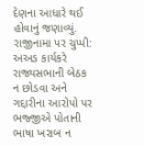દેણના આધારે થઈ હોવાનું જણાવ્યું.
રાજીનામા પર ચુપ્પી: અઅઙ કાર્યકરે રાજ્યસભાની બેઠક ન છોડવા અને ગદ્દારીના આરોપો પર ભજ્જીએ પોતાની ભાષા ખરાબ ન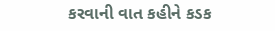કરવાની વાત કહીને કડક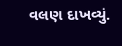વલણ દાખવ્યું.